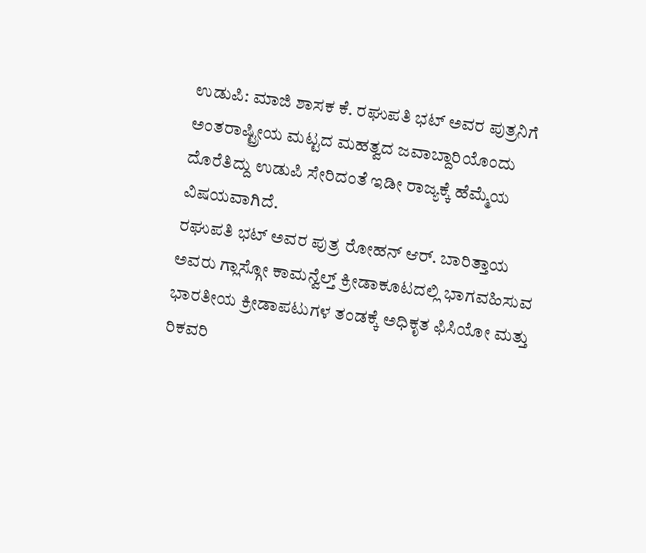ಉಡುಪಿ: ಮಾಜಿ ಶಾಸಕ ಕೆ. ರಘುಪತಿ ಭಟ್ ಅವರ ಪುತ್ರನಿಗೆ ಅಂತರಾಷ್ಟ್ರೀಯ ಮಟ್ಟದ ಮಹತ್ವದ ಜವಾಬ್ದಾರಿಯೊಂದು ದೊರೆತಿದ್ದು ಉಡುಪಿ ಸೇರಿದಂತೆ ಇಡೀ ರಾಜ್ಯಕ್ಕೆ ಹೆಮ್ಮೆಯ ವಿಷಯವಾಗಿದೆ.
ರಘುಪತಿ ಭಟ್ ಅವರ ಪುತ್ರ ರೋಹನ್ ಆರ್. ಬಾರಿತ್ತಾಯ ಅವರು ಗ್ಲಾಸ್ಗೋ ಕಾಮನ್ವೆಲ್ತ್ ಕ್ರೀಡಾಕೂಟದಲ್ಲಿ ಭಾಗವಹಿಸುವ ಭಾರತೀಯ ಕ್ರೀಡಾಪಟುಗಳ ತಂಡಕ್ಕೆ ಅಧಿಕೃತ ಫಿಸಿಯೋ ಮತ್ತು ರಿಕವರಿ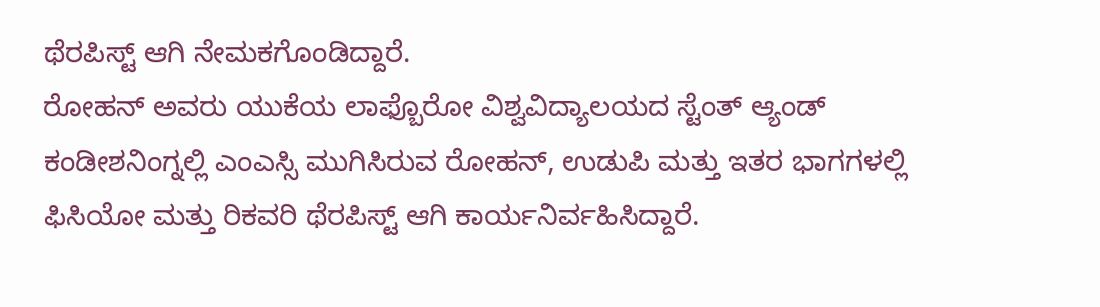ಥೆರಪಿಸ್ಟ್ ಆಗಿ ನೇಮಕಗೊಂಡಿದ್ದಾರೆ.
ರೋಹನ್ ಅವರು ಯುಕೆಯ ಲಾಫ್ಬೊರೋ ವಿಶ್ವವಿದ್ಯಾಲಯದ ಸ್ಟೆಂತ್ ಆ್ಯಂಡ್ ಕಂಡೀಶನಿಂಗ್ನಲ್ಲಿ ಎಂಎಸ್ಸಿ ಮುಗಿಸಿರುವ ರೋಹನ್, ಉಡುಪಿ ಮತ್ತು ಇತರ ಭಾಗಗಳಲ್ಲಿ ಫಿಸಿಯೋ ಮತ್ತು ರಿಕವರಿ ಥೆರಪಿಸ್ಟ್ ಆಗಿ ಕಾರ್ಯನಿರ್ವಹಿಸಿದ್ದಾರೆ.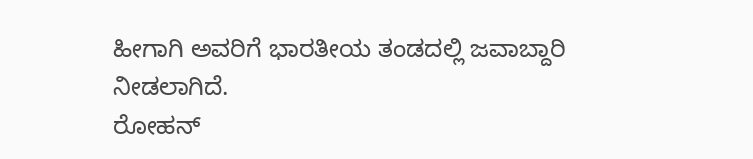ಹೀಗಾಗಿ ಅವರಿಗೆ ಭಾರತೀಯ ತಂಡದಲ್ಲಿ ಜವಾಬ್ದಾರಿ ನೀಡಲಾಗಿದೆ.
ರೋಹನ್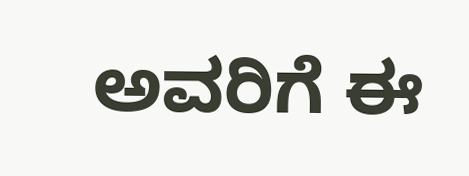ಅವರಿಗೆ ಈ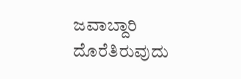ಜವಾಬ್ದಾರಿ ದೊರೆತಿರುವುದು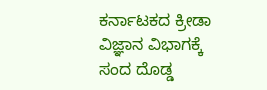ಕರ್ನಾಟಕದ ಕ್ರೀಡಾ ವಿಜ್ಞಾನ ವಿಭಾಗಕ್ಕೆ ಸಂದ ದೊಡ್ಡ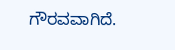ಗೌರವವಾಗಿದೆ.